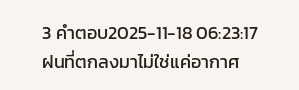3 คำตอบ2025-11-18 06:23:17
ฝนที่ตกลงมาไม่ใช่แค่อากาศ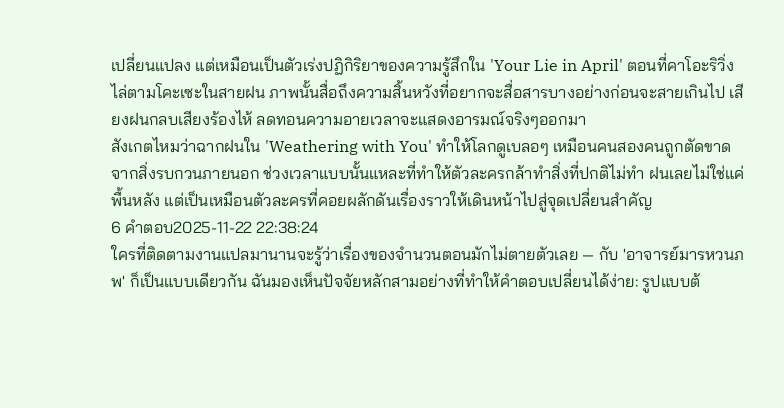เปลี่ยนแปลง แต่เหมือนเป็นตัวเร่งปฏิกิริยาของความรู้สึกใน 'Your Lie in April' ตอนที่คาโอะริวิ่งไล่ตามโคะเซะในสายฝน ภาพนั้นสื่อถึงความสิ้นหวังที่อยากจะสื่อสารบางอย่างก่อนจะสายเกินไป เสียงฝนกลบเสียงร้องไห้ ลดทอนความอายเวลาจะแสดงอารมณ์จริงๆออกมา
สังเกตไหมว่าฉากฝนใน 'Weathering with You' ทำให้โลกดูเบลอๆ เหมือนคนสองคนถูกตัดขาดจากสิ่งรบกวนภายนอก ช่วงเวลาแบบนั้นแหละที่ทำให้ตัวละครกล้าทำสิ่งที่ปกติไม่ทำ ฝนเลยไม่ใช่แค่พื้นหลัง แต่เป็นเหมือนตัวละครที่คอยผลักดันเรื่องราวให้เดินหน้าไปสู่จุดเปลี่ยนสำคัญ
6 คำตอบ2025-11-22 22:38:24
ใครที่ติดตามงานแปลมานานจะรู้ว่าเรื่องของจำนวนตอนมักไม่ตายตัวเลย — กับ 'อาจารย์มารหวนภพ' ก็เป็นแบบเดียวกัน ฉันมองเห็นปัจจัยหลักสามอย่างที่ทำให้คำตอบเปลี่ยนได้ง่าย: รูปแบบต้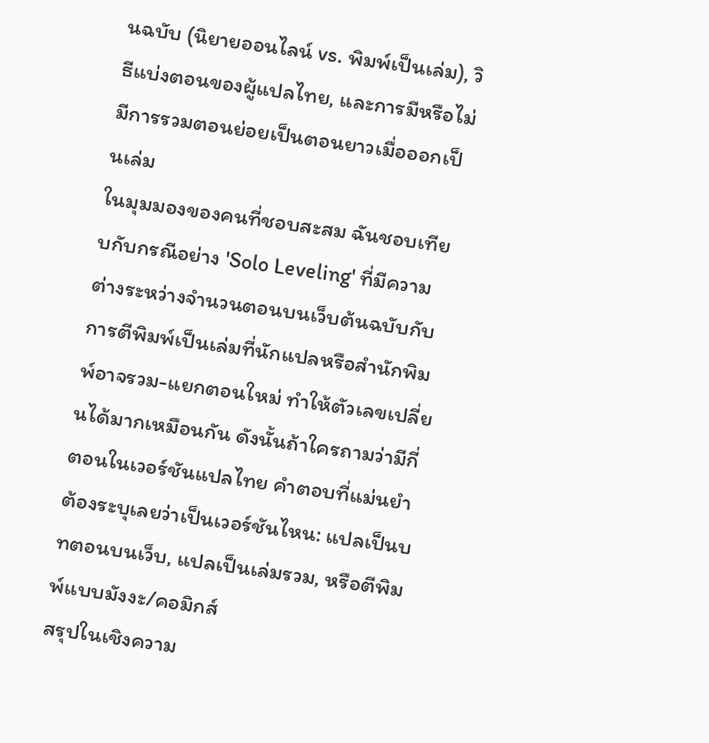นฉบับ (นิยายออนไลน์ vs. พิมพ์เป็นเล่ม), วิธีแบ่งตอนของผู้แปลไทย, และการมีหรือไม่มีการรวมตอนย่อยเป็นตอนยาวเมื่อออกเป็นเล่ม
ในมุมมองของคนที่ชอบสะสม ฉันชอบเทียบกับกรณีอย่าง 'Solo Leveling' ที่มีความต่างระหว่างจำนวนตอนบนเว็บต้นฉบับกับการตีพิมพ์เป็นเล่มที่นักแปลหรือสำนักพิมพ์อาจรวม-แยกตอนใหม่ ทำให้ตัวเลขเปลี่ยนได้มากเหมือนกัน ดังนั้นถ้าใครถามว่ามีกี่ตอนในเวอร์ชันแปลไทย คำตอบที่แม่นยำต้องระบุเลยว่าเป็นเวอร์ชันไหน: แปลเป็นบทตอนบนเว็บ, แปลเป็นเล่มรวม, หรือตีพิมพ์แบบมังงะ/คอมิกส์
สรุปในเชิงความ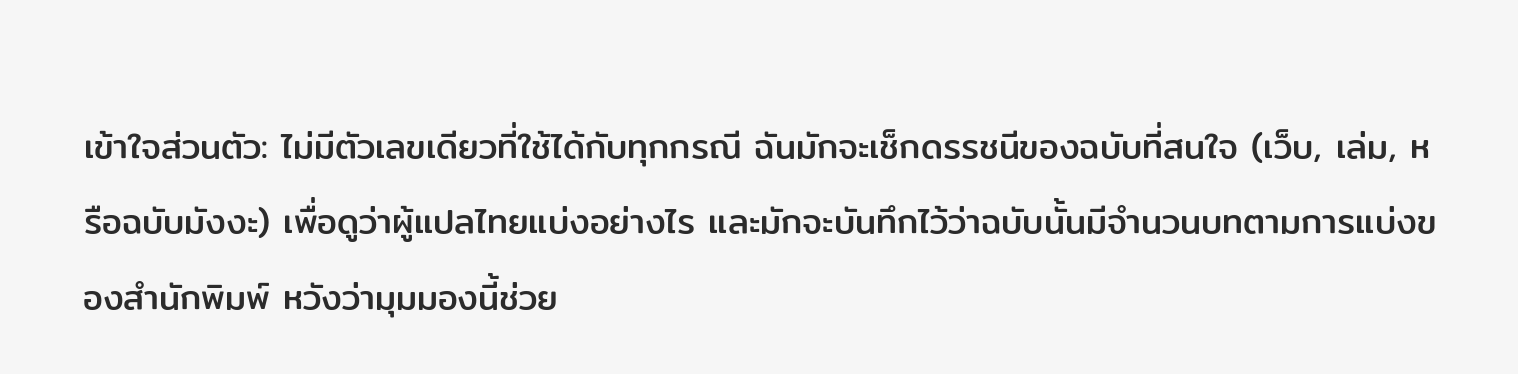เข้าใจส่วนตัว: ไม่มีตัวเลขเดียวที่ใช้ได้กับทุกกรณี ฉันมักจะเช็กดรรชนีของฉบับที่สนใจ (เว็บ, เล่ม, หรือฉบับมังงะ) เพื่อดูว่าผู้แปลไทยแบ่งอย่างไร และมักจะบันทึกไว้ว่าฉบับนั้นมีจำนวนบทตามการแบ่งของสำนักพิมพ์ หวังว่ามุมมองนี้ช่วย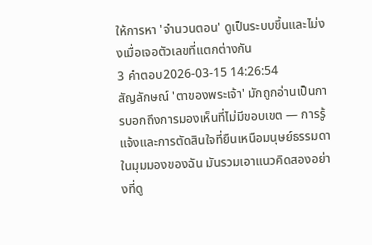ให้การหา 'จำนวนตอน' ดูเป็นระบบขึ้นและไม่งงเมื่อเจอตัวเลขที่แตกต่างกัน
3 คำตอบ2026-03-15 14:26:54
สัญลักษณ์ 'ตาของพระเจ้า' มักถูกอ่านเป็นการบอกถึงการมองเห็นที่ไม่มีขอบเขต — การรู้แจ้งและการตัดสินใจที่ยืนเหนือมนุษย์ธรรมดา ในมุมมองของฉัน มันรวมเอาแนวคิดสองอย่างที่ดู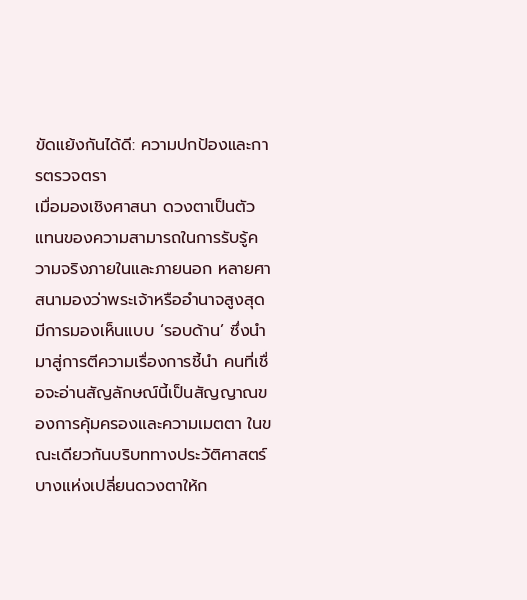ขัดแย้งกันได้ดี: ความปกป้องและการตรวจตรา
เมื่อมองเชิงศาสนา ดวงตาเป็นตัวแทนของความสามารถในการรับรู้ความจริงภายในและภายนอก หลายศาสนามองว่าพระเจ้าหรืออำนาจสูงสุดมีการมองเห็นแบบ ‘รอบด้าน’ ซึ่งนำมาสู่การตีความเรื่องการชี้นำ คนที่เชื่อจะอ่านสัญลักษณ์นี้เป็นสัญญาณของการคุ้มครองและความเมตตา ในขณะเดียวกันบริบททางประวัติศาสตร์บางแห่งเปลี่ยนดวงตาให้ก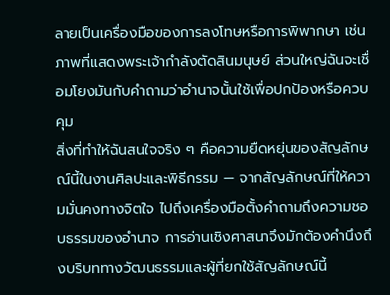ลายเป็นเครื่องมือของการลงโทษหรือการพิพากษา เช่นภาพที่แสดงพระเจ้ากำลังตัดสินมนุษย์ ส่วนใหญ่ฉันจะเชื่อมโยงมันกับคำถามว่าอำนาจนั้นใช้เพื่อปกป้องหรือควบคุม
สิ่งที่ทำให้ฉันสนใจจริง ๆ คือความยืดหยุ่นของสัญลักษณ์นี้ในงานศิลปะและพิธีกรรม — จากสัญลักษณ์ที่ให้ความมั่นคงทางจิตใจ ไปถึงเครื่องมือตั้งคำถามถึงความชอบธรรมของอำนาจ การอ่านเชิงศาสนาจึงมักต้องคำนึงถึงบริบททางวัฒนธรรมและผู้ที่ยกใช้สัญลักษณ์นี้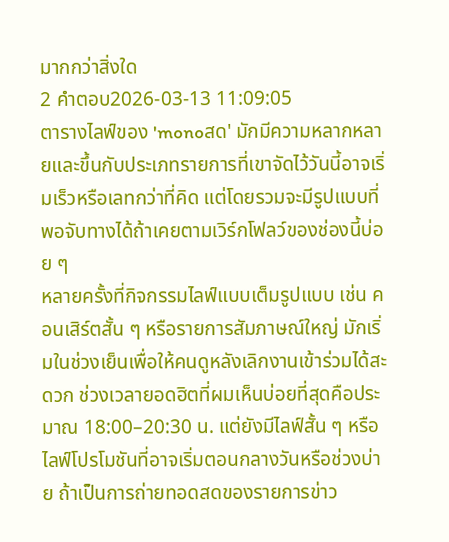มากกว่าสิ่งใด
2 คำตอบ2026-03-13 11:09:05
ตารางไลฟ์ของ 'monoสด' มักมีความหลากหลายและขึ้นกับประเภทรายการที่เขาจัดไว้วันนี้อาจเริ่มเร็วหรือเลทกว่าที่คิด แต่โดยรวมจะมีรูปแบบที่พอจับทางได้ถ้าเคยตามเวิร์กโฟลว์ของช่องนี้บ่อย ๆ
หลายครั้งที่กิจกรรมไลฟ์แบบเต็มรูปแบบ เช่น คอนเสิร์ตสั้น ๆ หรือรายการสัมภาษณ์ใหญ่ มักเริ่มในช่วงเย็นเพื่อให้คนดูหลังเลิกงานเข้าร่วมได้สะดวก ช่วงเวลายอดฮิตที่ผมเห็นบ่อยที่สุดคือประมาณ 18:00–20:30 น. แต่ยังมีไลฟ์สั้น ๆ หรือไลฟ์โปรโมชันที่อาจเริ่มตอนกลางวันหรือช่วงบ่าย ถ้าเป็นการถ่ายทอดสดของรายการข่าว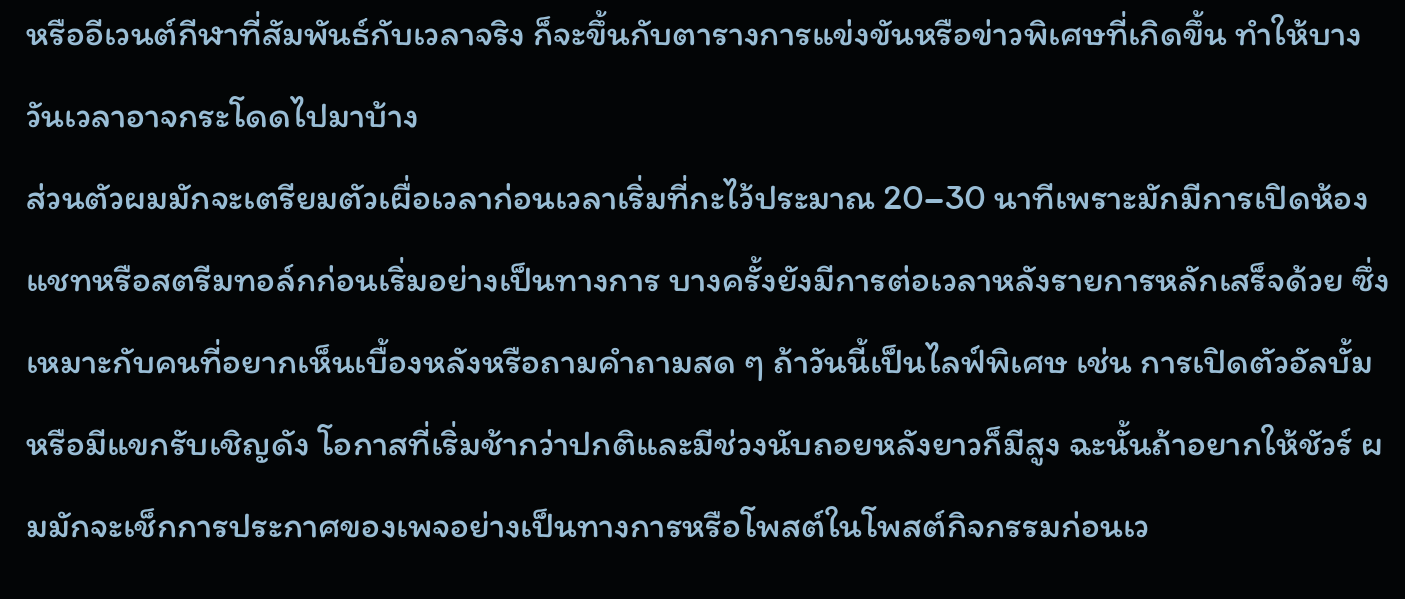หรืออีเวนต์กีฬาที่สัมพันธ์กับเวลาจริง ก็จะขึ้นกับตารางการแข่งขันหรือข่าวพิเศษที่เกิดขึ้น ทำให้บางวันเวลาอาจกระโดดไปมาบ้าง
ส่วนตัวผมมักจะเตรียมตัวเผื่อเวลาก่อนเวลาเริ่มที่กะไว้ประมาณ 20–30 นาทีเพราะมักมีการเปิดห้องแชทหรือสตรีมทอล์กก่อนเริ่มอย่างเป็นทางการ บางครั้งยังมีการต่อเวลาหลังรายการหลักเสร็จด้วย ซึ่งเหมาะกับคนที่อยากเห็นเบื้องหลังหรือถามคำถามสด ๆ ถ้าวันนี้เป็นไลฟ์พิเศษ เช่น การเปิดตัวอัลบั้มหรือมีแขกรับเชิญดัง โอกาสที่เริ่มช้ากว่าปกติและมีช่วงนับถอยหลังยาวก็มีสูง ฉะนั้นถ้าอยากให้ชัวร์ ผมมักจะเช็กการประกาศของเพจอย่างเป็นทางการหรือโพสต์ในโพสต์กิจกรรมก่อนเว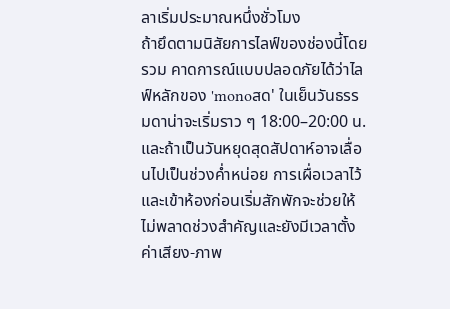ลาเริ่มประมาณหนึ่งชั่วโมง
ถ้ายึดตามนิสัยการไลฟ์ของช่องนี้โดยรวม คาดการณ์แบบปลอดภัยได้ว่าไลฟ์หลักของ 'monoสด' ในเย็นวันธรรมดาน่าจะเริ่มราว ๆ 18:00–20:00 น. และถ้าเป็นวันหยุดสุดสัปดาห์อาจเลื่อนไปเป็นช่วงค่ำหน่อย การเผื่อเวลาไว้และเข้าห้องก่อนเริ่มสักพักจะช่วยให้ไม่พลาดช่วงสำคัญและยังมีเวลาตั้งค่าเสียง-ภาพ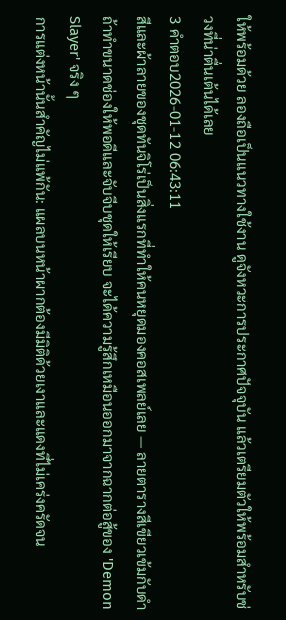ให้พร้อมด้วย ลองถือเป็นแนวทางใช้งาน ดูจังหวะการประกาศปัจจุบัน แล้วเตรียมตัวให้พร้อมสำหรับช่วงที่น่าตื่นเต้นได้เลย
3 คำตอบ2026-01-12 06:43:11
สีและผ้าลายของชุดทันจิโร่เป็นสิ่งแรกที่ทำให้คนหยุดมองคอสเพลย์เลย — ลายตารางสีเขียวเข้มกับดำ ถ้าทำขนาดช่องให้พอดีและจับจีบชุดให้เรียบ จะได้ความรู้สึกเหมือนออกมาจากฉากต่อสู้ของ 'Demon Slayer' จริง ๆ
การแต่งหน้านั้นสำคัญไม่แพ้กัน: แผลบนหน้าผากต้องมีมิติด้วยเงาและแดงที่ไม่เคร่งครัดจน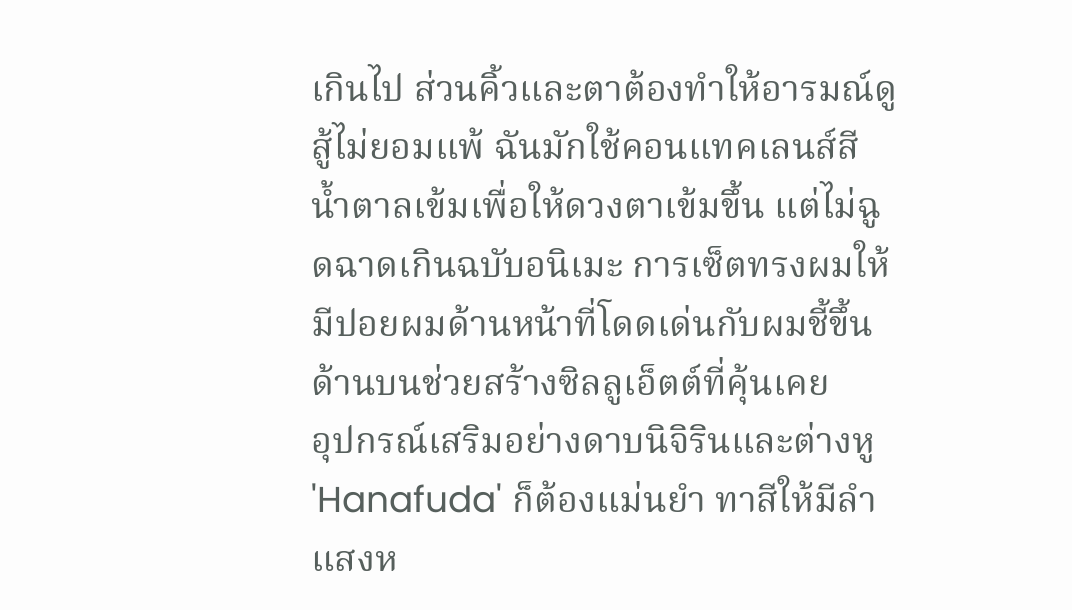เกินไป ส่วนคิ้วและตาต้องทำให้อารมณ์ดูสู้ไม่ยอมแพ้ ฉันมักใช้คอนแทคเลนส์สีน้ำตาลเข้มเพื่อให้ดวงตาเข้มขึ้น แต่ไม่ฉูดฉาดเกินฉบับอนิเมะ การเซ็ตทรงผมให้มีปอยผมด้านหน้าที่โดดเด่นกับผมชี้ขึ้นด้านบนช่วยสร้างซิลลูเอ็ตต์ที่คุ้นเคย
อุปกรณ์เสริมอย่างดาบนิจิรินและต่างหู 'Hanafuda' ก็ต้องแม่นยำ ทาสีให้มีลำแสงห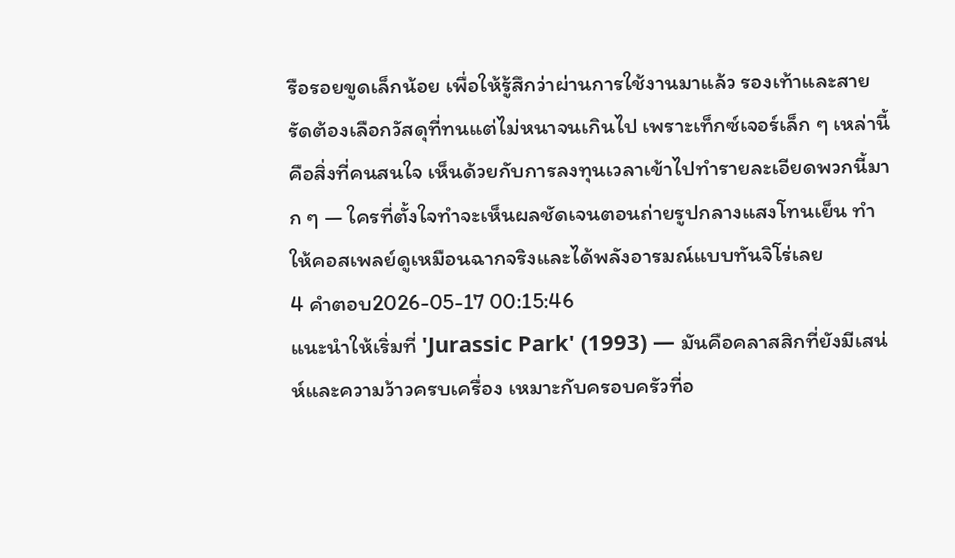รือรอยขูดเล็กน้อย เพื่อให้รู้สึกว่าผ่านการใช้งานมาแล้ว รองเท้าและสายรัดต้องเลือกวัสดุที่ทนแต่ไม่หนาจนเกินไป เพราะเท็กซ์เจอร์เล็ก ๆ เหล่านี้คือสิ่งที่คนสนใจ เห็นด้วยกับการลงทุนเวลาเข้าไปทำรายละเอียดพวกนี้มาก ๆ — ใครที่ตั้งใจทำจะเห็นผลชัดเจนตอนถ่ายรูปกลางแสงโทนเย็น ทำให้คอสเพลย์ดูเหมือนฉากจริงและได้พลังอารมณ์แบบทันจิโร่เลย
4 คำตอบ2026-05-17 00:15:46
แนะนำให้เริ่มที่ 'Jurassic Park' (1993) — มันคือคลาสสิกที่ยังมีเสน่ห์และความว้าวครบเครื่อง เหมาะกับครอบครัวที่อ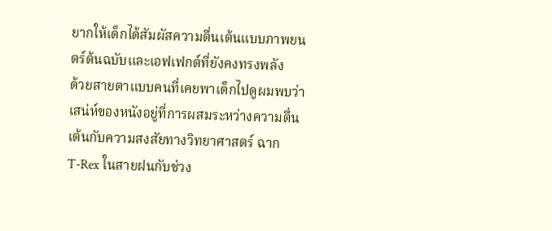ยากให้เด็กได้สัมผัสความตื่นเต้นแบบภาพยนตร์ต้นฉบับและเอฟเฟกต์ที่ยังคงทรงพลัง
ด้วยสายตาแบบคนที่เคยพาเด็กไปดูผมพบว่าเสน่ห์ของหนังอยู่ที่การผสมระหว่างความตื่นเต้นกับความสงสัยทางวิทยาศาสตร์ ฉาก T‑Rex ในสายฝนกับช่วง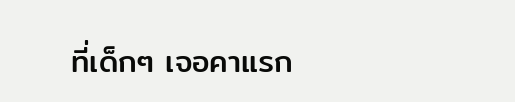ที่เด็กๆ เจอคาแรก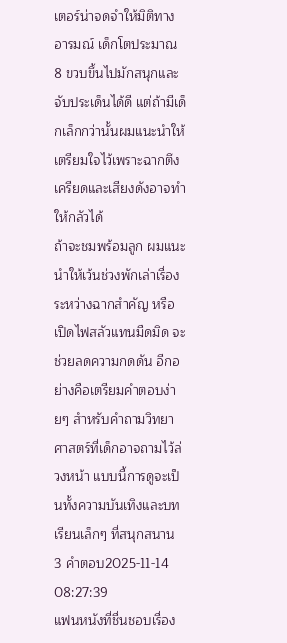เตอร์น่าจดจำให้มิติทางอารมณ์ เด็กโตประมาณ 8 ขวบขึ้นไปมักสนุกและจับประเด็นได้ดี แต่ถ้ามีเด็กเล็กกว่านั้นผมแนะนำให้เตรียมใจไว้เพราะฉากตึงเครียดและเสียงดังอาจทำให้กลัวได้
ถ้าจะชมพร้อมลูก ผมแนะนำให้เว้นช่วงพักเล่าเรื่องระหว่างฉากสำคัญ หรือเปิดไฟสลัวแทนมืดมิด จะช่วยลดความกดดัน อีกอย่างคือเตรียมคำตอบง่ายๆ สำหรับคำถามวิทยาศาสตร์ที่เด็กอาจถามไว้ล่วงหน้า แบบนี้การดูจะเป็นทั้งความบันเทิงและบทเรียนเล็กๆ ที่สนุกสนาน
3 คำตอบ2025-11-14 08:27:39
แฟนหนังที่ชื่นชอบเรื่อง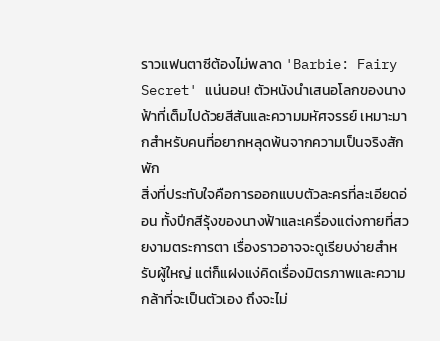ราวแฟนตาซีต้องไม่พลาด 'Barbie: Fairy Secret' แน่นอน! ตัวหนังนำเสนอโลกของนางฟ้าที่เต็มไปด้วยสีสันและความมหัศจรรย์ เหมาะมากสำหรับคนที่อยากหลุดพ้นจากความเป็นจริงสักพัก
สิ่งที่ประทับใจคือการออกแบบตัวละครที่ละเอียดอ่อน ทั้งปีกสีรุ้งของนางฟ้าและเครื่องแต่งกายที่สวยงามตระการตา เรื่องราวอาจจะดูเรียบง่ายสำหรับผู้ใหญ่ แต่ก็แฝงแง่คิดเรื่องมิตรภาพและความกล้าที่จะเป็นตัวเอง ถึงจะไม่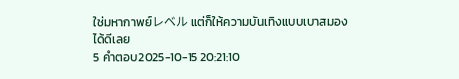ใช่มหากาพย์レベル แต่ก็ให้ความบันเทิงแบบเบาสมองได้ดีเลย
5 คำตอบ2025-10-15 20:21:10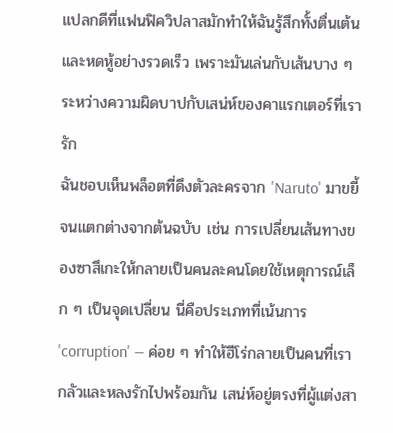แปลกดีที่แฟนฟิควิปลาสมักทำให้ฉันรู้สึกทั้งตื่นเต้นและหดหู้อย่างรวดเร็ว เพราะมันเล่นกับเส้นบาง ๆ ระหว่างความผิดบาปกับเสน่ห์ของคาแรกเตอร์ที่เรารัก
ฉันชอบเห็นพล็อตที่ดึงตัวละครจาก 'Naruto' มาขยี้จนแตกต่างจากต้นฉบับ เช่น การเปลี่ยนเส้นทางของซาสึเกะให้กลายเป็นคนละคนโดยใช้เหตุการณ์เล็ก ๆ เป็นจุดเปลี่ยน นี่คือประเภทที่เน้นการ 'corruption' — ค่อย ๆ ทำให้ฮีโร่กลายเป็นคนที่เรากลัวและหลงรักไปพร้อมกัน เสน่ห์อยู่ตรงที่ผู้แต่งสา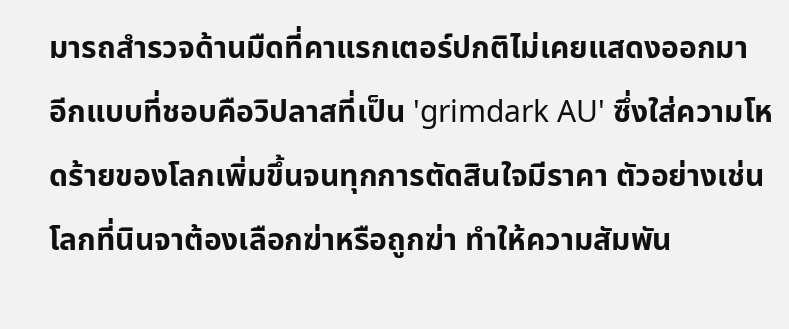มารถสำรวจด้านมืดที่คาแรกเตอร์ปกติไม่เคยแสดงออกมา
อีกแบบที่ชอบคือวิปลาสที่เป็น 'grimdark AU' ซึ่งใส่ความโหดร้ายของโลกเพิ่มขึ้นจนทุกการตัดสินใจมีราคา ตัวอย่างเช่นโลกที่นินจาต้องเลือกฆ่าหรือถูกฆ่า ทำให้ความสัมพัน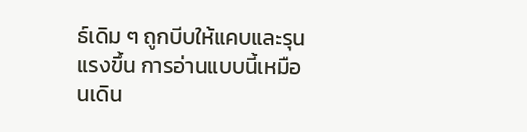ธ์เดิม ๆ ถูกบีบให้แคบและรุนแรงขึ้น การอ่านแบบนี้เหมือนเดิน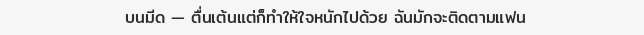บนมีด — ตื่นเต้นแต่ก็ทำให้ใจหนักไปด้วย ฉันมักจะติดตามแฟน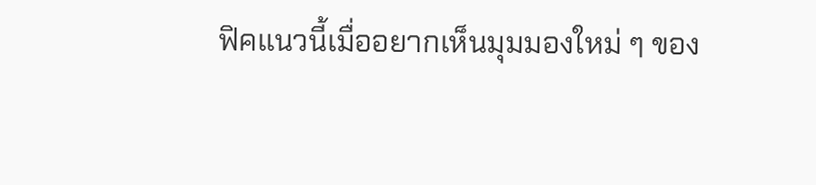ฟิคแนวนี้เมื่ออยากเห็นมุมมองใหม่ ๆ ของ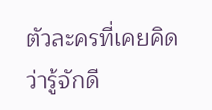ตัวละครที่เคยคิดว่ารู้จักดี